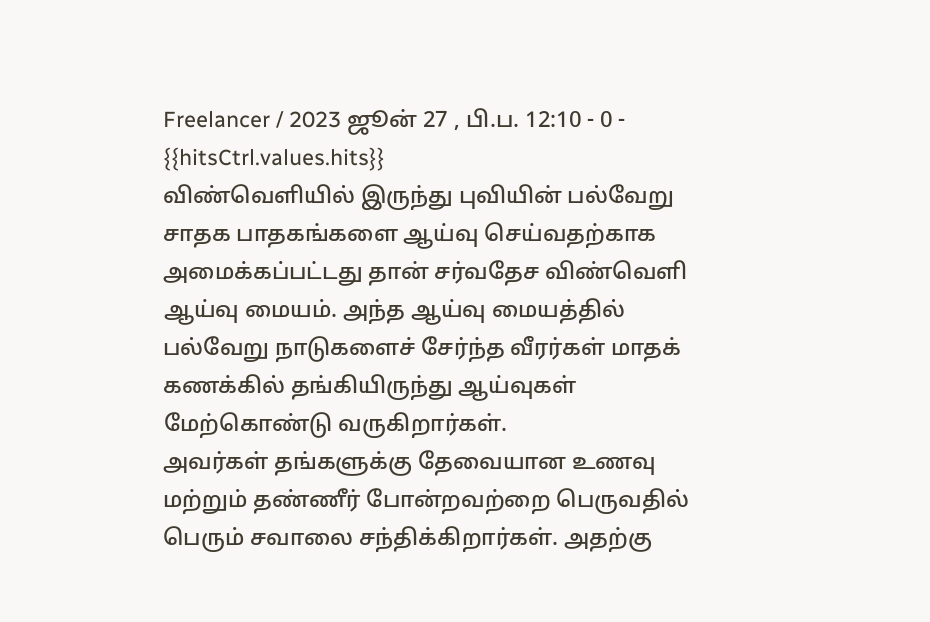Freelancer / 2023 ஜூன் 27 , பி.ப. 12:10 - 0 - {{hitsCtrl.values.hits}}
விண்வெளியில் இருந்து புவியின் பல்வேறு சாதக பாதகங்களை ஆய்வு செய்வதற்காக அமைக்கப்பட்டது தான் சர்வதேச விண்வெளி ஆய்வு மையம். அந்த ஆய்வு மையத்தில் பல்வேறு நாடுகளைச் சேர்ந்த வீரர்கள் மாதக் கணக்கில் தங்கியிருந்து ஆய்வுகள் மேற்கொண்டு வருகிறார்கள்.
அவர்கள் தங்களுக்கு தேவையான உணவு மற்றும் தண்ணீர் போன்றவற்றை பெருவதில் பெரும் சவாலை சந்திக்கிறார்கள். அதற்கு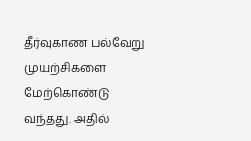தீர்வுகாண பல்வேறு முயற்சிகளை மேற்கொண்டு வந்தது. அதில்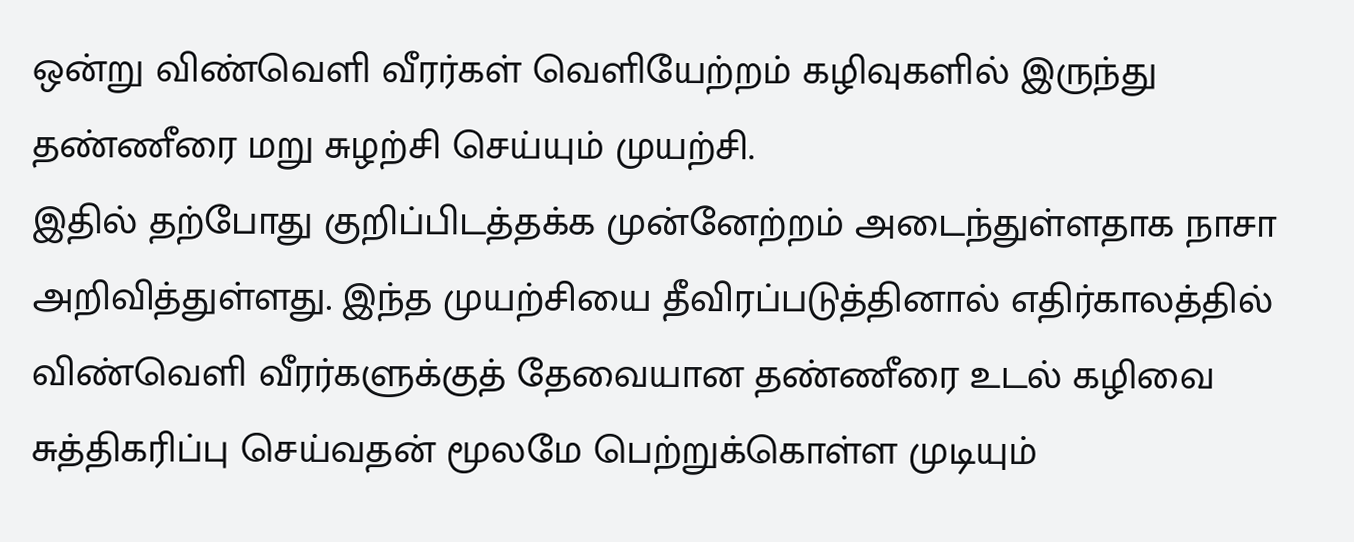ஒன்று விண்வெளி வீரர்கள் வெளியேற்றம் கழிவுகளில் இருந்து தண்ணீரை மறு சுழற்சி செய்யும் முயற்சி.
இதில் தற்போது குறிப்பிடத்தக்க முன்னேற்றம் அடைந்துள்ளதாக நாசா அறிவித்துள்ளது. இந்த முயற்சியை தீவிரப்படுத்தினால் எதிர்காலத்தில் விண்வெளி வீரர்களுக்குத் தேவையான தண்ணீரை உடல் கழிவை சுத்திகரிப்பு செய்வதன் மூலமே பெற்றுக்கொள்ள முடியும்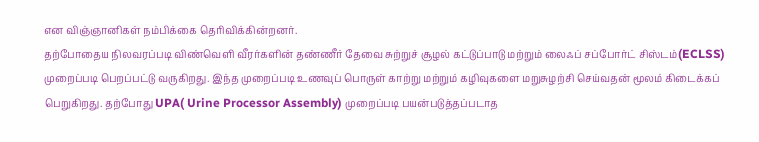என விஞ்ஞானிகள் நம்பிக்கை தெரிவிக்கின்றனர்.
தற்போதைய நிலவரப்படி விண்வெளி வீரர்களின் தண்ணீர் தேவை சுற்றுச் சூழல் கட்டுப்பாடு மற்றும் லைஃப் சப்போர்ட் சிஸ்டம்(ECLSS) முறைப்படி பெறப்பட்டு வருகிறது. இந்த முறைப்படி உணவுப் பொருள் காற்று மற்றும் கழிவுகளை மறுசுழற்சி செய்வதன் மூலம் கிடைக்கப் பெறுகிறது. தற்போது UPA( Urine Processor Assembly) முறைப்படி பயன்படுத்தப்படாத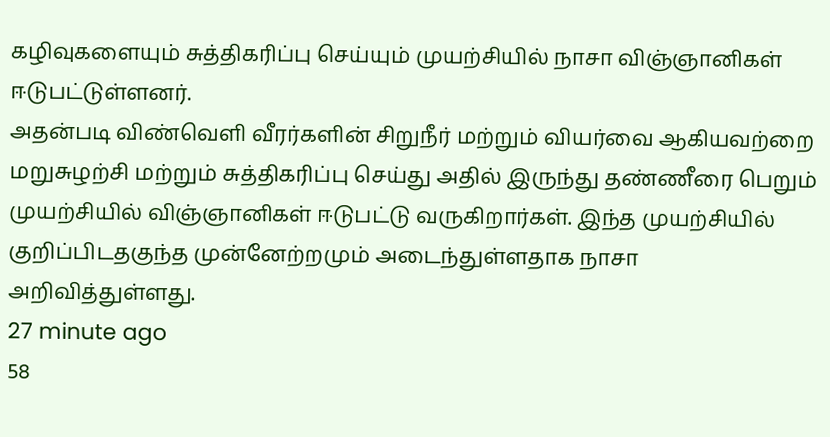கழிவுகளையும் சுத்திகரிப்பு செய்யும் முயற்சியில் நாசா விஞ்ஞானிகள் ஈடுபட்டுள்ளனர்.
அதன்படி விண்வெளி வீரர்களின் சிறுநீர் மற்றும் வியர்வை ஆகியவற்றை மறுசுழற்சி மற்றும் சுத்திகரிப்பு செய்து அதில் இருந்து தண்ணீரை பெறும் முயற்சியில் விஞ்ஞானிகள் ஈடுபட்டு வருகிறார்கள். இந்த முயற்சியில் குறிப்பிடதகுந்த முன்னேற்றமும் அடைந்துள்ளதாக நாசா அறிவித்துள்ளது.
27 minute ago
58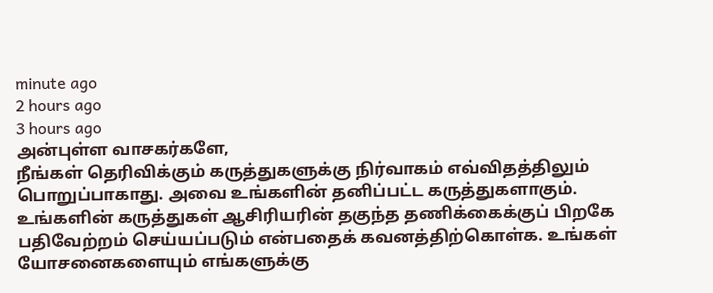minute ago
2 hours ago
3 hours ago
அன்புள்ள வாசகர்களே,
நீங்கள் தெரிவிக்கும் கருத்துகளுக்கு நிர்வாகம் எவ்விதத்திலும் பொறுப்பாகாது. அவை உங்களின் தனிப்பட்ட கருத்துகளாகும். உங்களின் கருத்துகள் ஆசிரியரின் தகுந்த தணிக்கைக்குப் பிறகே பதிவேற்றம் செய்யப்படும் என்பதைக் கவனத்திற்கொள்க. உங்கள் யோசனைகளையும் எங்களுக்கு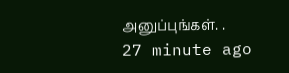அனுப்புங்கள். .
27 minute ago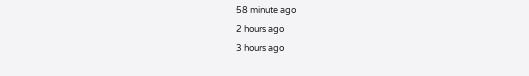58 minute ago
2 hours ago
3 hours ago